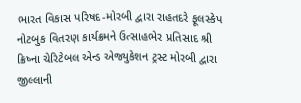ભારત વિકાસ પરિષદ-મોરબી દ્વારા રાહતદરે ફૂલસ્કેપ નોટબુક વિતરણ કાર્યક્રમને ઉત્સાહભેર પ્રતિસાદ શ્રી ક્રિષ્ના ચેરિટેબલ એન્ડ એજ્યુકેશન ટ્રસ્ટ મોરબી દ્વારા જીલ્લાની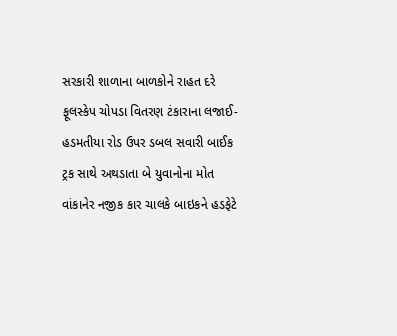સરકારી શાળાના બાળકોને રાહત દરે ફૂલસ્કેપ ચોપડા વિતરણ ટંકારાના લજાઈ-હડમતીયા રોડ ઉપર ડબલ સવારી બાઈક ટ્રક સાથે અથડાતા બે યુવાનોના મોત વાંકાનેર નજીક કાર ચાલકે બાઇકને હડફેટે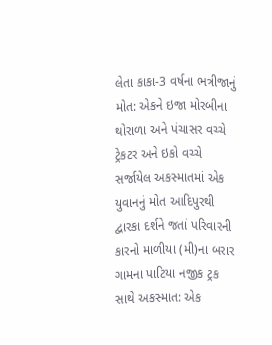લેતા કાકા-3 વર્ષના ભત્રીજાનું મોત: એકને ઇજા મોરબીના થોરાળા અને પંચાસર વચ્ચે ટ્રેકટર અને ઇકો વચ્ચે સર્જાયેલ અકસ્માતમાં એક યુવાનનું મોત આદિપુરથી દ્વારકા દર્શને જતાં પરિવારની કારનો માળીયા (મી)ના બરાર ગામના પાટિયા નજીક ટ્રક સાથે અકસ્માત: એક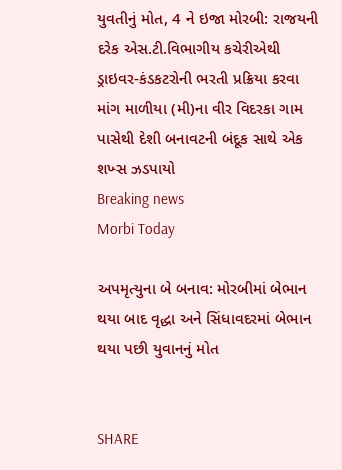યુવતીનું મોત, 4 ને ઇજા મોરબી: રાજયની દરેક એસ.ટી.વિભાગીય કચેરીએથી ડ્રાઇવર-કંડકટરોની ભરતી પ્રક્રિયા કરવા માંગ માળીયા (મી)ના વીર વિદરકા ગામ પાસેથી દેશી બનાવટની બંદૂક સાથે એક શખ્સ ઝડપાયો
Breaking news
Morbi Today

અપમૃત્યુના બે બનાવ: મોરબીમાં બેભાન થયા બાદ વૃદ્ધા અને સિંધાવદરમાં બેભાન થયા પછી યુવાનનું મોત


SHARE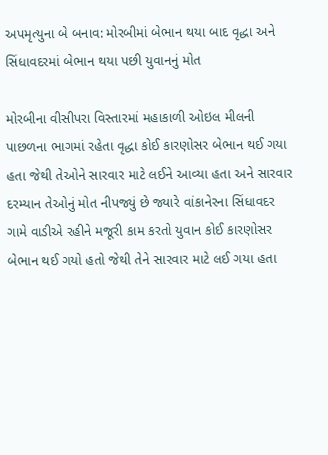અપમૃત્યુના બે બનાવ: મોરબીમાં બેભાન થયા બાદ વૃદ્ધા અને સિંધાવદરમાં બેભાન થયા પછી યુવાનનું મોત

મોરબીના વીસીપરા વિસ્તારમાં મહાકાળી ઓઇલ મીલની પાછળના ભાગમાં રહેતા વૃદ્ધા કોઈ કારણોસર બેભાન થઈ ગયા હતા જેથી તેઓને સારવાર માટે લઈને આવ્યા હતા અને સારવાર દરમ્યાન તેઓનું મોત નીપજ્યું છે જ્યારે વાંકાનેરના સિંધાવદર ગામે વાડીએ રહીને મજૂરી કામ કરતો યુવાન કોઈ કારણોસર બેભાન થઈ ગયો હતો જેથી તેને સારવાર માટે લઈ ગયા હતા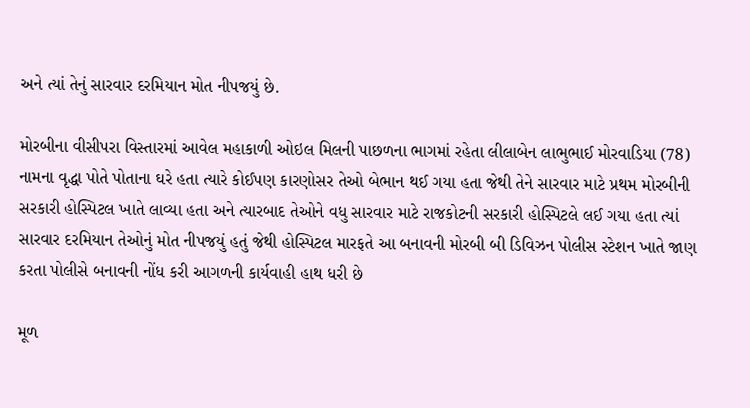અને ત્યાં તેનું સારવાર દરમિયાન મોત નીપજયું છે.

મોરબીના વીસીપરા વિસ્તારમાં આવેલ મહાકાળી ઓઇલ મિલની પાછળના ભાગમાં રહેતા લીલાબેન લાભુભાઈ મોરવાડિયા (78) નામના વૃદ્ધા પોતે પોતાના ઘરે હતા ત્યારે કોઈપણ કારણોસર તેઓ બેભાન થઈ ગયા હતા જેથી તેને સારવાર માટે પ્રથમ મોરબીની સરકારી હોસ્પિટલ ખાતે લાવ્યા હતા અને ત્યારબાદ તેઓને વધુ સારવાર માટે રાજકોટની સરકારી હોસ્પિટલે લઈ ગયા હતા ત્યાં સારવાર દરમિયાન તેઓનું મોત નીપજયું હતું જેથી હોસ્પિટલ મારફતે આ બનાવની મોરબી બી ડિવિઝન પોલીસ સ્ટેશન ખાતે જાણ કરતા પોલીસે બનાવની નોંધ કરી આગળની કાર્યવાહી હાથ ધરી છે

મૂળ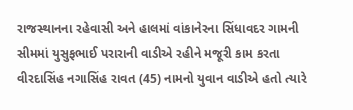રાજસ્થાનના રહેવાસી અને હાલમાં વાંકાનેરના સિંધાવદર ગામની સીમમાં યુસુફભાઈ પરારાની વાડીએ રહીને મજૂરી કામ કરતા વીરદાસિંહ નગાસિંહ રાવત (45) નામનો યુવાન વાડીએ હતો ત્યારે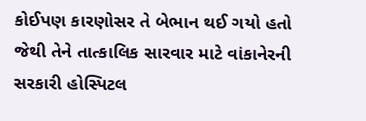કોઈપણ કારણોસર તે બેભાન થઈ ગયો હતો જેથી તેને તાત્કાલિક સારવાર માટે વાંકાનેરની સરકારી હોસ્પિટલ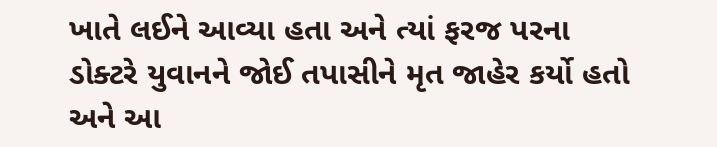ખાતે લઈને આવ્યા હતા અને ત્યાં ફરજ પરના ડોક્ટરે યુવાનને જોઈ તપાસીને મૃત જાહેર કર્યો હતો અને આ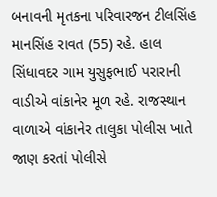બનાવની મૃતકના પરિવારજન ટીલસિંહ માનસિંહ રાવત (55) રહે. હાલ સિંધાવદર ગામ યુસુફભાઈ પરારાની વાડીએ વાંકાનેર મૂળ રહે. રાજસ્થાન વાળાએ વાંકાનેર તાલુકા પોલીસ ખાતે જાણ કરતાં પોલીસે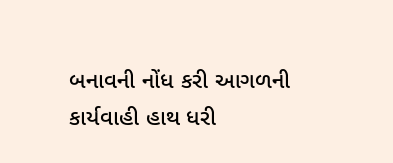બનાવની નોંધ કરી આગળની કાર્યવાહી હાથ ધરી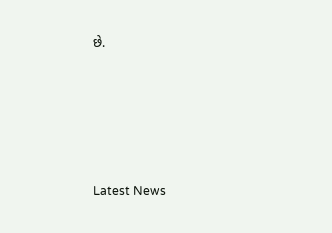છે.






Latest News